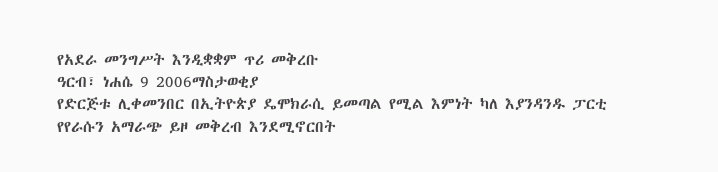የአደራ መንግሥት እንዲቋቋም ጥሪ መቅረቡ
ዓርብ፣ ነሐሴ 9 2006ማስታወቂያ
የድርጅቱ ሊቀመንበር በኢትዮጵያ ዴሞክራሲ ይመጣል የሚል እምነት ካለ እያንዳንዱ ፓርቲ የየራሱን አማራጭ ይዞ መቅረብ እንደሚኖርበት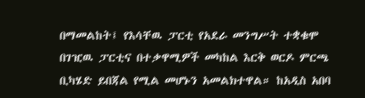በማመልከት፤ የእሳቸዉ ፓርቲ የአደራ መንግሥት ተቋቁሞ በገዢዉ ፓርቲና በተቃዋሚዎች መካከል እርቅ ወርዶ ምርጫ ቢካሄድ ይበጃል የሚል መሆኑን አመልክተዋል። ከአዲስ አበባ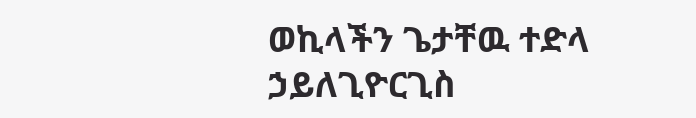ወኪላችን ጌታቸዉ ተድላ ኃይለጊዮርጊስ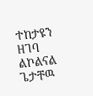ተከታዩን ዘገባ ልኮልናል
ጌታቸዉ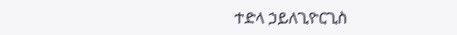ተድላ ኃይለጊዮርጊስ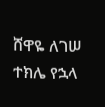ሸዋዬ ለገሠ
ተክሌ የኋላ